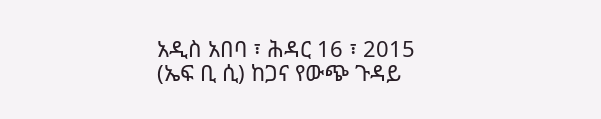አዲስ አበባ ፣ ሕዳር 16 ፣ 2015 (ኤፍ ቢ ሲ) ከጋና የውጭ ጉዳይ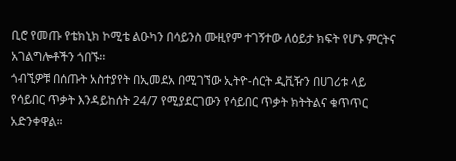ቢሮ የመጡ የቴክኒክ ኮሚቴ ልዑካን በሳይንስ ሙዚየም ተገኝተው ለዕይታ ክፍት የሆኑ ምርትና አገልግሎቶችን ጎበኙ፡፡
ጎብኚዎቹ በሰጡት አስተያየት በኢመደአ በሚገኘው ኢትዮ-ሰርት ዲቪዥን በሀገሪቱ ላይ የሳይበር ጥቃት እንዳይከሰት 24/7 የሚያደርገውን የሳይበር ጥቃት ክትትልና ቁጥጥር አድንቀዋል።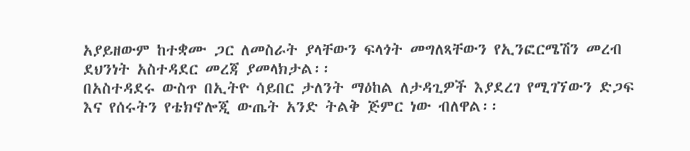አያይዘውም ከተቋሙ ጋር ለመስራት ያላቸውን ፍላጎት መግለጻቸውን የኢንፎርሜሽን መረብ ደህንነት አስተዳደር መረጃ ያመላክታል፡፡
በአስተዳደሩ ውስጥ በኢትዮ ሳይበር ታለንት ማዕከል ለታዳጊዎች እያደረገ የሚገኘውን ድጋፍ እና የሰሩትን የቴክኖሎጂ ውጤት አንድ ትልቅ ጅምር ነው ብለዋል፡፡